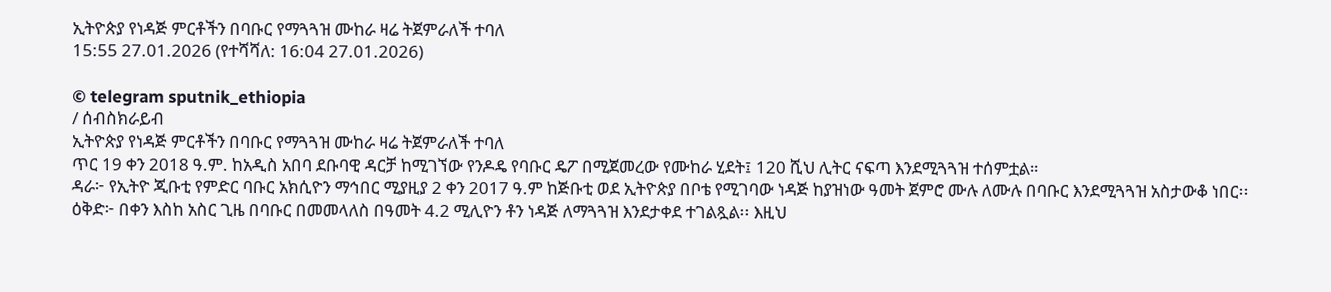ኢትዮጵያ የነዳጅ ምርቶችን በባቡር የማጓጓዝ ሙከራ ዛሬ ትጀምራለች ተባለ
15:55 27.01.2026 (የተሻሻለ: 16:04 27.01.2026)

© telegram sputnik_ethiopia
/ ሰብስክራይብ
ኢትዮጵያ የነዳጅ ምርቶችን በባቡር የማጓጓዝ ሙከራ ዛሬ ትጀምራለች ተባለ
ጥር 19 ቀን 2018 ዓ.ም. ከአዲስ አበባ ደቡባዊ ዳርቻ ከሚገኘው የንዶዴ የባቡር ዴፖ በሚጀመረው የሙከራ ሂደት፤ 120 ሺህ ሊትር ናፍጣ እንደሚጓጓዝ ተሰምቷል።
ዳራ፦ የኢትዮ ጂቡቲ የምድር ባቡር አክሲዮን ማኅበር ሚያዚያ 2 ቀን 2017 ዓ.ም ከጅቡቲ ወደ ኢትዮጵያ በቦቴ የሚገባው ነዳጅ ከያዝነው ዓመት ጀምሮ ሙሉ ለሙሉ በባቡር እንደሚጓጓዝ አስታውቆ ነበር፡፡
ዕቅድ፦ በቀን እስከ አስር ጊዜ በባቡር በመመላለስ በዓመት 4.2 ሚሊዮን ቶን ነዳጅ ለማጓጓዝ እንደታቀደ ተገልጿል፡፡ እዚህ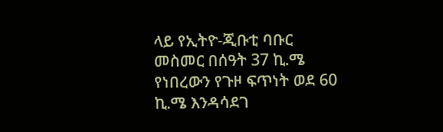ላይ የኢትዮ-ጂቡቲ ባቡር መስመር በሰዓት 37 ኪ.ሜ የነበረውን የጉዞ ፍጥነት ወደ 60 ኪ.ሜ እንዳሳደገ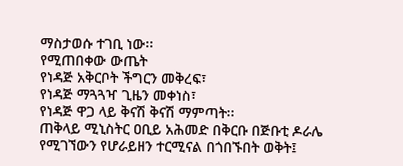ማስታወሱ ተገቢ ነው፡፡
የሚጠበቀው ውጤት
የነዳጅ አቅርቦት ችግርን መቅረፍ፣
የነዳጅ ማጓጓዣ ጊዜን መቀነስ፣
የነዳጅ ዋጋ ላይ ቅናሽ ቅናሽ ማምጣት፡፡
ጠቅላይ ሚኒስትር ዐቢይ አሕመድ በቅርቡ በጅቡቲ ዶራሌ የሚገኘውን የሆራይዘን ተርሚናል በጎበኙበት ወቅት፤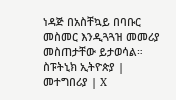ነዳጅ በአስቸኳይ በባቡር መስመር እንዲጓጓዝ መመሪያ መስጠታቸው ይታወሳል።
ስፑትኒክ ኢትዮጵያ | መተግበሪያ | X